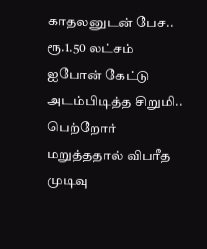காதலனுடன் பேச.. ரூ.1.50 லட்சம் ஐபோன் கேட்டு அடம்பிடித்த சிறுமி.. பெற்றோர் மறுத்ததால் விபரீத முடிவு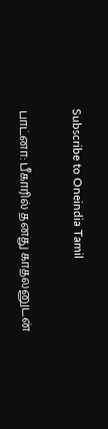Subscribe to Oneindia Tamil

பாட்னா: பீகாரில் தனது காதலனுடன்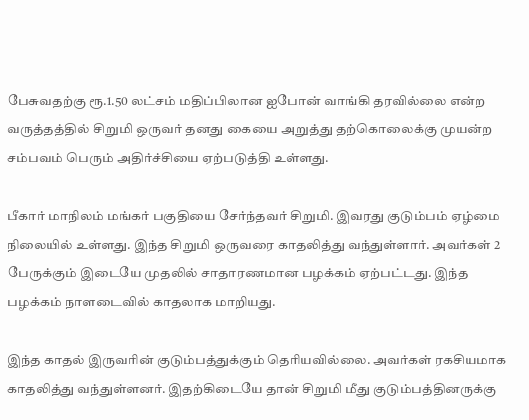பேசுவதற்கு ரூ.1.50 லட்சம் மதிப்பிலான ஐபோன் வாங்கி தரவில்லை என்ற வருத்தத்தில் சிறுமி ஒருவர் தனது கையை அறுத்து தற்கொலைக்கு முயன்ற சம்பவம் பெரும் அதிர்ச்சியை ஏற்படுத்தி உள்ளது.

பீகார் மாநிலம் மங்கர் பகுதியை சேர்ந்தவர் சிறுமி. இவரது குடும்பம் ஏழ்மை நிலையில் உள்ளது. இந்த சிறுமி ஒருவரை காதலித்து வந்துள்ளார். அவர்கள் 2 பேருக்கும் இடையே முதலில் சாதாரணமான பழக்கம் ஏற்பட்டது. இந்த பழக்கம் நாளடைவில் காதலாக மாறியது.

இந்த காதல் இருவரின் குடும்பத்துக்கும் தெரியவில்லை. அவர்கள் ரகசியமாக காதலித்து வந்துள்ளனர். இதற்கிடையே தான் சிறுமி மீது குடும்பத்தினருக்கு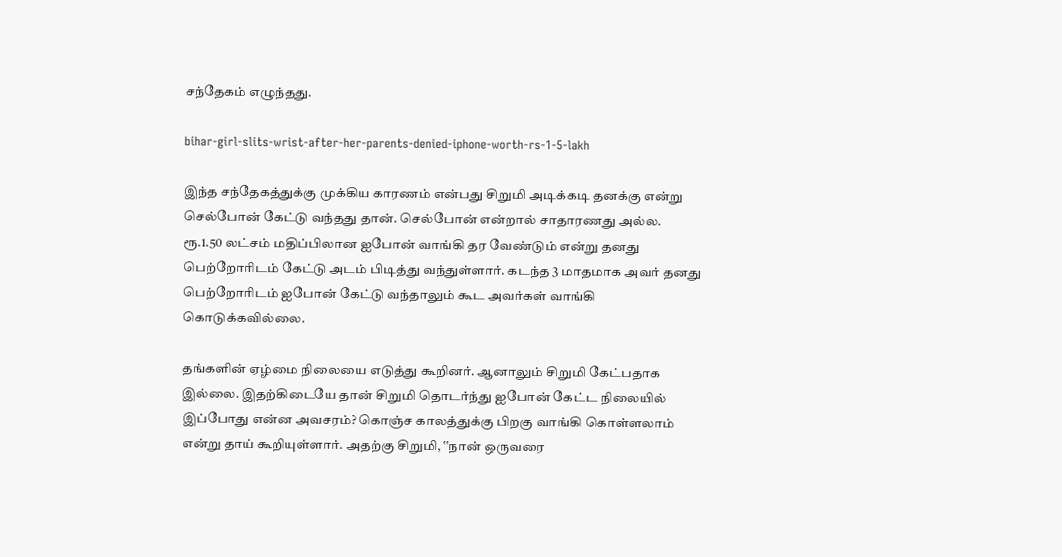சந்தேகம் எழுந்தது.

bihar-girl-slits-wrist-after-her-parents-denied-iphone-worth-rs-1-5-lakh

இந்த சந்தேகத்துக்கு முக்கிய காரணம் என்பது சிறுமி அடிக்கடி தனக்கு என்று செல்போன் கேட்டு வந்தது தான். செல்போன் என்றால் சாதாரணது அல்ல. ரூ.1.50 லட்சம் மதிப்பிலான ஐபோன் வாங்கி தர வேண்டும் என்று தனது பெற்றோரிடம் கேட்டு அடம் பிடித்து வந்துள்ளார். கடந்த 3 மாதமாக அவர் தனது பெற்றோரிடம் ஐபோன் கேட்டு வந்தாலும் கூட அவர்கள் வாங்கி கொடுக்கவில்லை.

தங்களின் ஏழ்மை நிலையை எடுத்து கூறினர். ஆனாலும் சிறுமி கேட்பதாக இல்லை. இதற்கிடையே தான் சிறுமி தொடர்ந்து ஐபோன் கேட்ட நிலையில் இப்போது என்ன அவசரம்? கொஞ்ச காலத்துக்கு பிறகு வாங்கி கொள்ளலாம் என்று தாய் கூறியுள்ளார். அதற்கு சிறுமி, ‛‛நான் ஒருவரை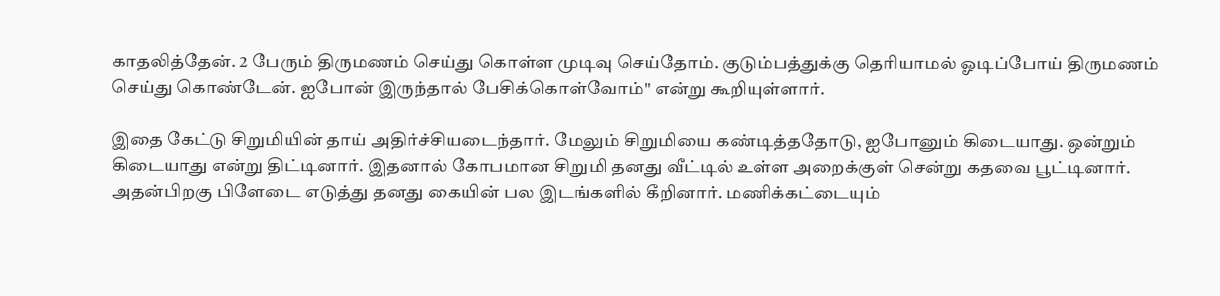காதலித்தேன். 2 பேரும் திருமணம் செய்து கொள்ள முடிவு செய்தோம். குடும்பத்துக்கு தெரியாமல் ஓடிப்போய் திருமணம் செய்து கொண்டேன். ஐபோன் இருந்தால் பேசிக்கொள்வோம்'' என்று கூறியுள்ளார்.

இதை கேட்டு சிறுமியின் தாய் அதிர்ச்சியடைந்தார். மேலும் சிறுமியை கண்டித்ததோடு, ஐபோனும் கிடையாது. ஒன்றும் கிடையாது என்று திட்டினார். இதனால் கோபமான சிறுமி தனது வீட்டில் உள்ள அறைக்குள் சென்று கதவை பூட்டினார். அதன்பிறகு பிளேடை எடுத்து தனது கையின் பல இடங்களில் கீறினார். மணிக்கட்டையும்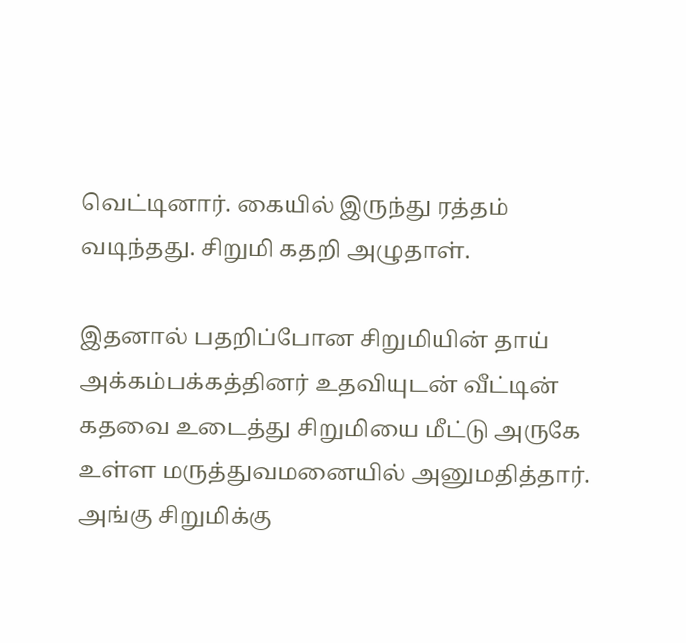வெட்டினார். கையில் இருந்து ரத்தம் வடிந்தது. சிறுமி கதறி அழுதாள்.

இதனால் பதறிப்போன சிறுமியின் தாய் அக்கம்பக்கத்தினர் உதவியுடன் வீட்டின் கதவை உடைத்து சிறுமியை மீட்டு அருகே உள்ள மருத்துவமனையில் அனுமதித்தார். அங்கு சிறுமிக்கு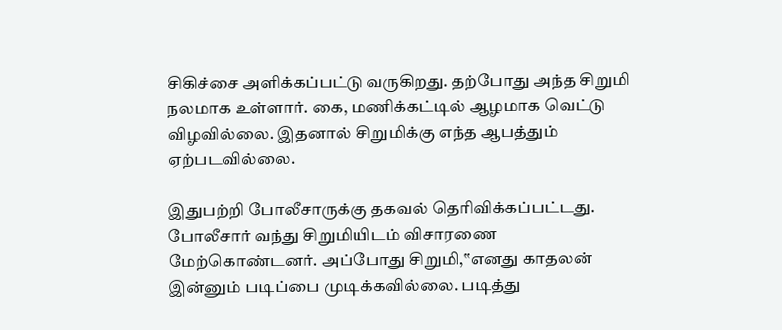சிகிச்சை அளிக்கப்பட்டு வருகிறது. தற்போது அந்த சிறுமி நலமாக உள்ளார். கை, மணிக்கட்டில் ஆழமாக வெட்டு விழவில்லை. இதனால் சிறுமிக்கு எந்த ஆபத்தும் ஏற்படவில்லை.

இதுபற்றி போலீசாருக்கு தகவல் தெரிவிக்கப்பட்டது. போலீசார் வந்து சிறுமியிடம் விசாரணை மேற்கொண்டனர். அப்போது சிறுமி,‛‛எனது காதலன் இன்னும் படிப்பை முடிக்கவில்லை. படித்து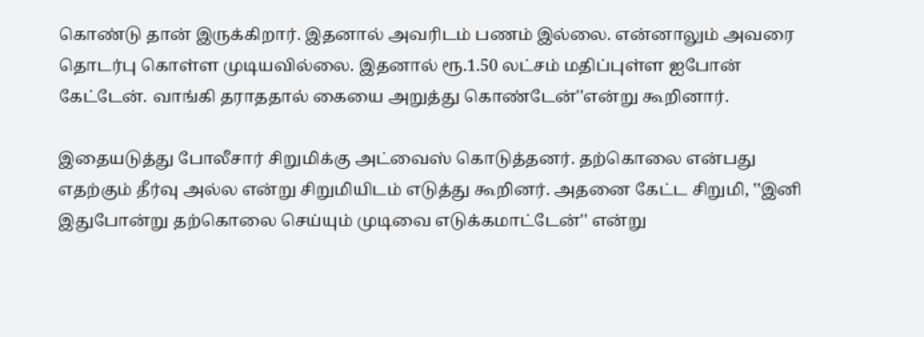கொண்டு தான் இருக்கிறார். இதனால் அவரிடம் பணம் இல்லை. என்னாலும் அவரை தொடர்பு கொள்ள முடியவில்லை. இதனால் ரூ.1.50 லட்சம் மதிப்புள்ள ஐபோன் கேட்டேன். வாங்கி தராததால் கையை அறுத்து கொண்டேன்''என்று கூறினார்.

இதையடுத்து போலீசார் சிறுமிக்கு அட்வைஸ் கொடுத்தனர். தற்கொலை என்பது எதற்கும் தீர்வு அல்ல என்று சிறுமியிடம் எடுத்து கூறினர். அதனை கேட்ட சிறுமி, ‛‛இனி இதுபோன்று தற்கொலை செய்யும் முடிவை எடுக்கமாட்டேன்'' என்று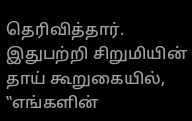தெரிவித்தார். இதுபற்றி சிறுமியின் தாய் கூறுகையில், ‛‛எங்களின்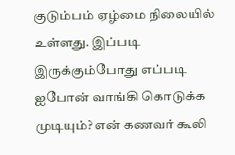குடும்பம் ஏழ்மை நிலையில் உள்ளது. இப்படி இருக்கும்போது எப்படி ஐபோன் வாங்கி கொடுக்க முடியும்? என் கணவர் கூலி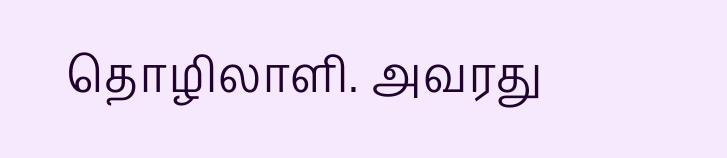தொழிலாளி. அவரது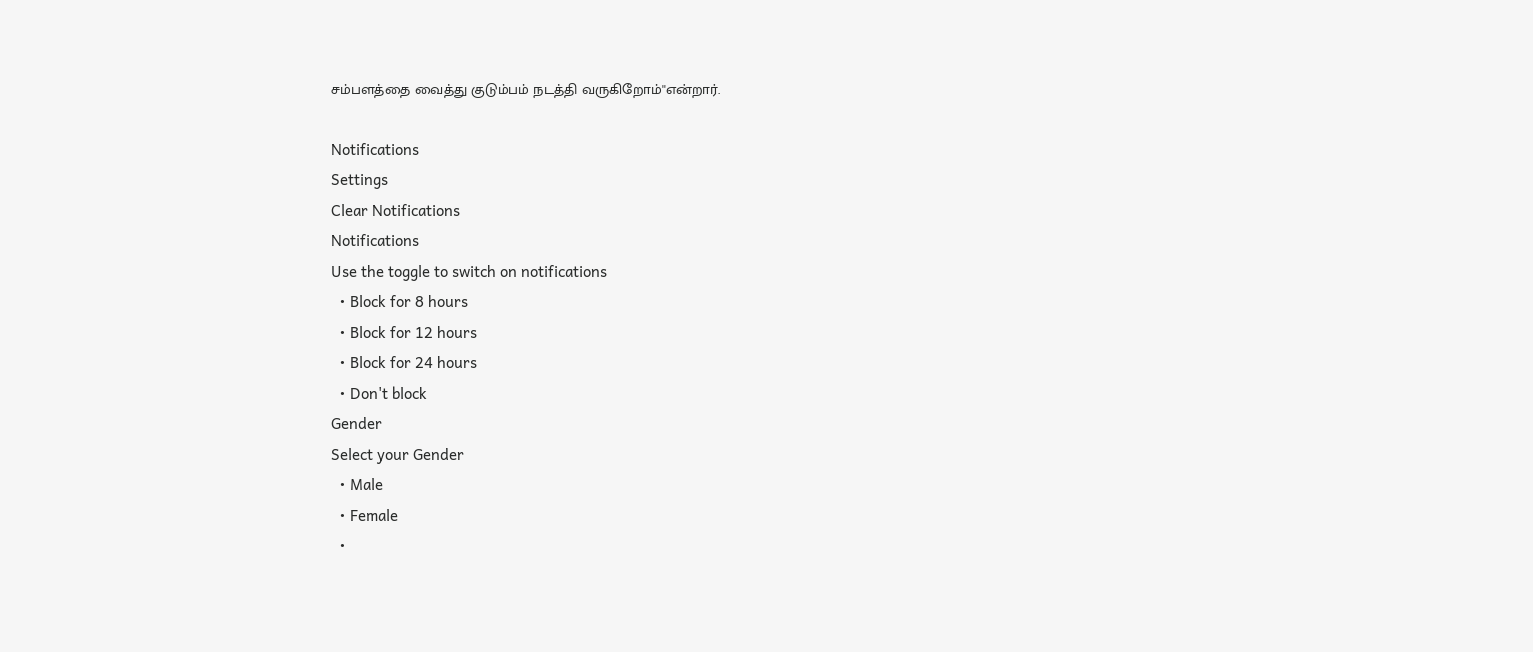சம்பளத்தை வைத்து குடும்பம் நடத்தி வருகிறோம்''என்றார்.

Notifications
Settings
Clear Notifications
Notifications
Use the toggle to switch on notifications
  • Block for 8 hours
  • Block for 12 hours
  • Block for 24 hours
  • Don't block
Gender
Select your Gender
  • Male
  • Female
  •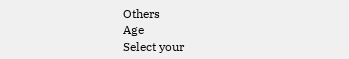Others
Age
Select your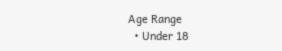Age Range
  • Under 18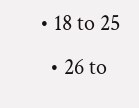• 18 to 25
  • 26 to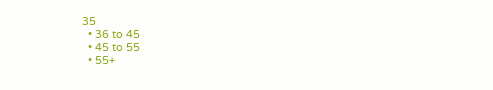35
  • 36 to 45
  • 45 to 55
  • 55+